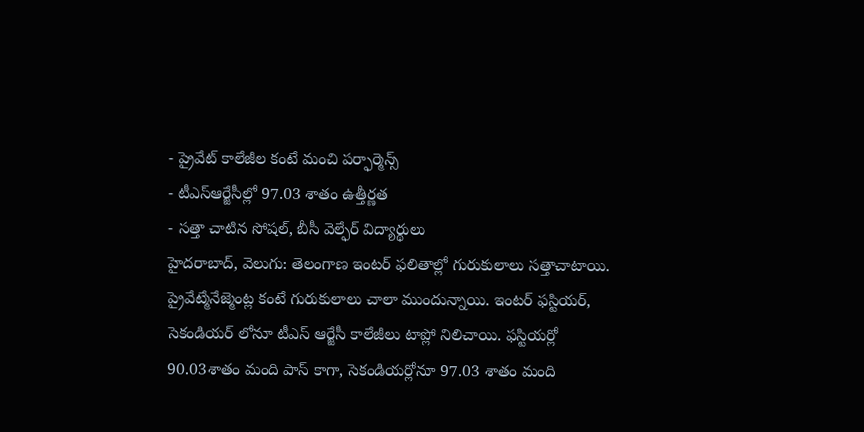- ప్రైవేట్ కాలేజీల కంటే మంచి పర్ఫార్మెన్స్
- టీఎస్ఆర్జేసీల్లో 97.03 శాతం ఉత్తీర్ణత
- సత్తా చాటిన సోషల్, బీసీ వెల్ఫేర్ విద్యార్థులు
హైదరాబాద్, వెలుగు: తెలంగాణ ఇంటర్ ఫలితాల్లో గురుకులాలు సత్తాచాటాయి. ప్రైవేట్మేనేజ్మెంట్ల కంటే గురుకులాలు చాలా ముందున్నాయి. ఇంటర్ ఫస్టియర్, సెకండియర్ లోనూ టీఎస్ ఆర్జేసీ కాలేజీలు టాప్లో నిలిచాయి. ఫస్టియర్లో 90.03శాతం మంది పాస్ కాగా, సెకండియర్లోనూ 97.03 శాతం మంది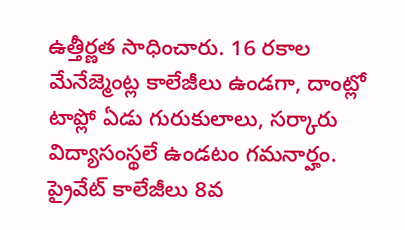ఉత్తీర్ణత సాధించారు. 16 రకాల మేనేజ్మెంట్ల కాలేజీలు ఉండగా, దాంట్లో టాప్లో ఏడు గురుకులాలు, సర్కారు విద్యాసంస్థలే ఉండటం గమనార్హం. ప్రైవేట్ కాలేజీలు 8వ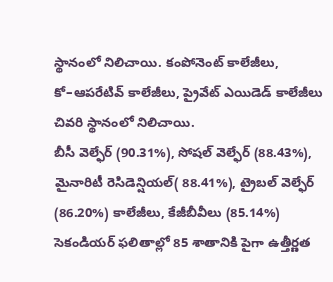స్థానంలో నిలిచాయి. కంపోనెంట్ కాలేజీలు, కో–ఆపరేటివ్ కాలేజీలు, ప్రైవేట్ ఎయిడెడ్ కాలేజీలు చివరి స్థానంలో నిలిచాయి.
బీసీ వెల్ఫేర్ (90.31%), సోషల్ వెల్ఫేర్ (88.43%), మైనారిటీ రెసిడెన్షియల్( 88.41%), ట్రైబల్ వెల్ఫేర్ (86.20%) కాలేజీలు, కేజీబీవీలు (85.14%) సెకండియర్ ఫలితాల్లో 85 శాతానికి పైగా ఉత్తీర్ణత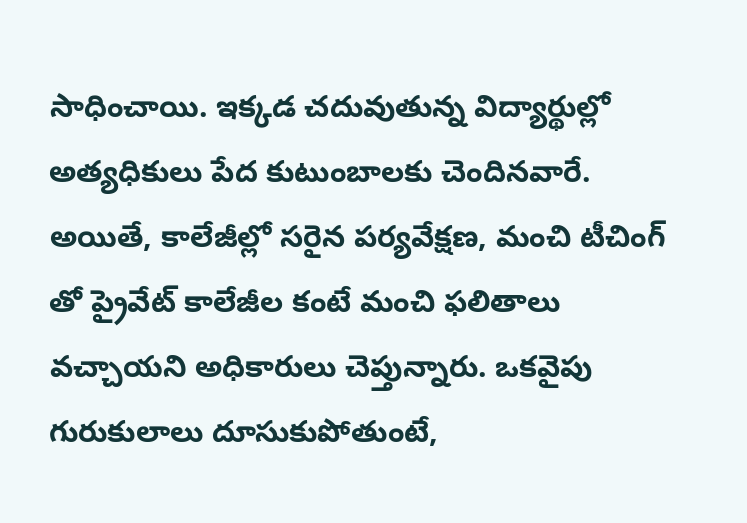సాధించాయి. ఇక్కడ చదువుతున్న విద్యార్థుల్లో అత్యధికులు పేద కుటుంబాలకు చెందినవారే. అయితే, కాలేజీల్లో సరైన పర్యవేక్షణ, మంచి టీచింగ్ తో ప్రైవేట్ కాలేజీల కంటే మంచి ఫలితాలు వచ్చాయని అధికారులు చెప్తున్నారు. ఒకవైపు గురుకులాలు దూసుకుపోతుంటే,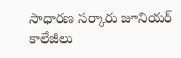సాధారణ సర్కారు జూనియర్ కాలేజీలు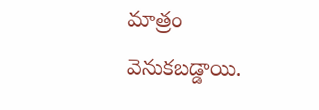మాత్రం వెనుకబడ్డాయి.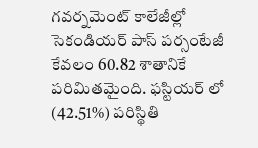గవర్నమెంట్ కాలేజీల్లో సెకండియర్ పాస్ పర్సంటేజీ కేవలం 60.82 శాతానికే పరిమితమైంది. ఫస్టియర్ లో (42.51%) పరిస్థితి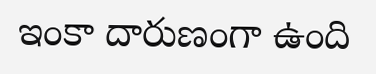ఇంకా దారుణంగా ఉంది